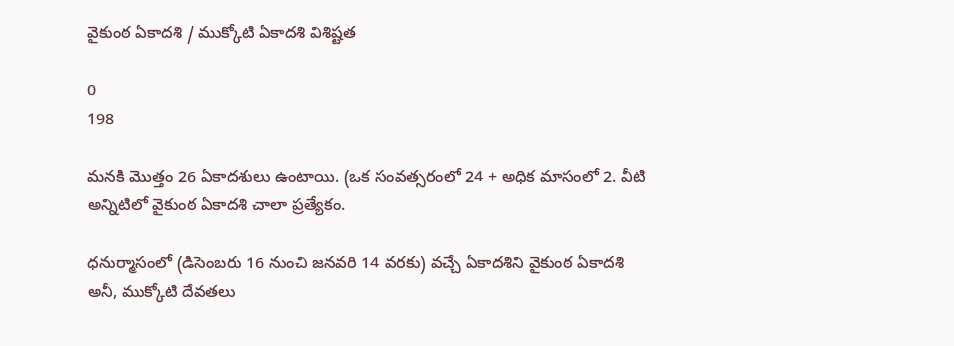వైకుంఠ ఏకాదశి / ముక్కోటి ఏకాదశి విశిష్టత

0
198

మనకి మొత్తం 26 ఏకాదశులు ఉంటాయి. (ఒక సంవత్సరంలో 24 + అధిక మాసంలో 2. వీటి అన్నిటిలో వైకుంఠ‌ ఏకాదశి చాలా ప్రత్యేకం.

ధనుర్మాసంలో (డిసెంబరు 16 నుంచి జనవరి 14 వరకు) వచ్చే ఏకాదశిని వైకుంఠ ఏకాదశి అనీ, ముక్కోటి దేవతలు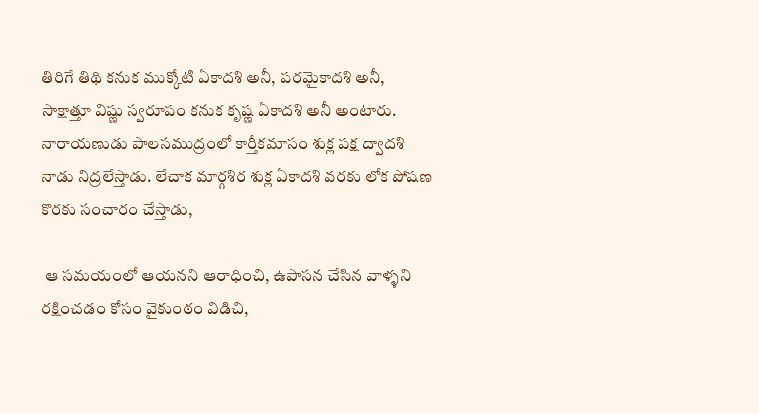తిరిగే‌ తిథి కనుక ముక్కోటి ఏకాదశి అనీ, పరమైకాదశి‌ అనీ, సాక్షాత్తూ విష్ణు స్వరూపం కనుక కృష్ణ‌ ఏకాదశి అనీ అంటారు. నారాయణుడు పాలసముద్రంలో కార్తీకమాసం శుక్ల పక్ష ద్వాదశి నాడు నిద్రలేస్తాడు. లేచాక మార్గశిర శుక్ల ఏకాదశి వరకు లోక పోషణ కొరకు సంచారం చేస్తాడు‌,

 ఆ సమయంలో ఆయనని ఆరాధించి, ఉపాసన చేసిన వాళ్ళని రక్షించడం కోసం వైకుంఠం విడిచి,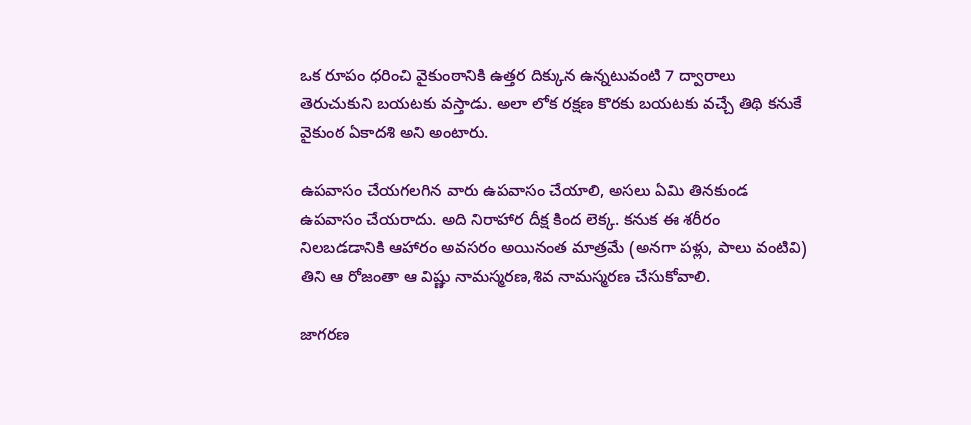ఒక రూపం ధరించి వైకుంఠానికి ఉత్తర దిక్కున ఉన్నటువంటి 7 ద్వారాలు తెరుచుకుని బయటకు వస్తాడు. అలా లోక రక్షణ కొరకు బయటకు వచ్చే తిథి కనుకే వైకుంఠ ఏకాదశి అని అంటారు.

ఉపవాసం చేయగలగిన వారు ఉపవాసం చేయాలి, అసలు ఏమి తినకుండ ఉపవాసం చేయరాదు. అది నిరాహార దీక్ష కింద లెక్క. కనుక ఈ శరీరం నిలబడడానికి ‌ఆహారం అవసరం అయినంత మాత్రమే (అనగా పళ్లు, పాలు వంటివి) తిని ఆ రోజంతా ఆ విష్ణు నామస్మరణ,శివ నామస్మరణ చేసుకోవాలి.

జాగరణ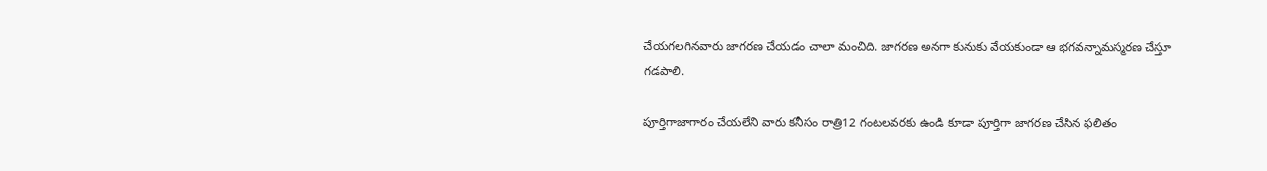చేయగలగినవారు జాగరణ చేయడం చాలా మంచిది. జాగరణ అనగా కునుకు వేయకుండా ఆ భగవన్నామస్మరణ‌ చేస్తూ గడపాలి.

పూర్తిగా‌జాగారం చేయలేని వారు కనీసం రాత్రి12 గంటలవరకు ఉండి కూడా‌‌ పూర్తిగా జాగరణ చేసిన ఫలితం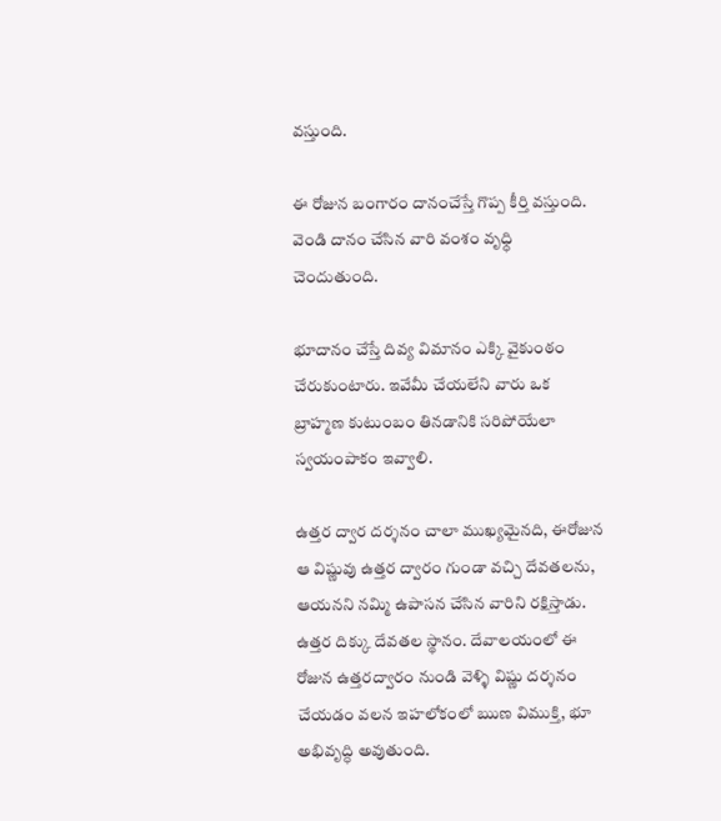వస్తుంది.

ఈ రోజున బంగారం దానం‌చేస్తే‌ గొప్ప కీర్తి వస్తుంది. వెండి‌ దానం చేసిన వారి వంశం వృధ్ధి చెందుతుంది.

భూదానం చేస్తే‌ దివ్య విమానం ఎక్కి వైకుంఠం చేరుకుంటారు. ఇవేమీ చేయలేని వారు ఒక బ్రాహ్మణ కుటుంబం తినడానికి సరిపోయేలా స్వయంపాకం ఇవ్వాలి.

ఉత్తర ద్వార దర్శనం చాలా ముఖ్యమైనది, ఈరోజున ఆ విష్ణువు ఉత్తర ద్వారం గుండా వచ్చి దేవతలను, ఆయనని నమ్మి ఉపాసన చేసిన వారిని రక్షిస్తాడు. ఉత్తర దిక్కు దేవతల స్థానం. దేవాలయంలో ఈ రోజున ఉత్తరద్వారం నుండి వెళ్ళి విష్ణు దర్శనం చేయడం వలన ఇహలోకంలో ఋణ విముక్తి, భూ అభివృద్ధి అవుతుంది.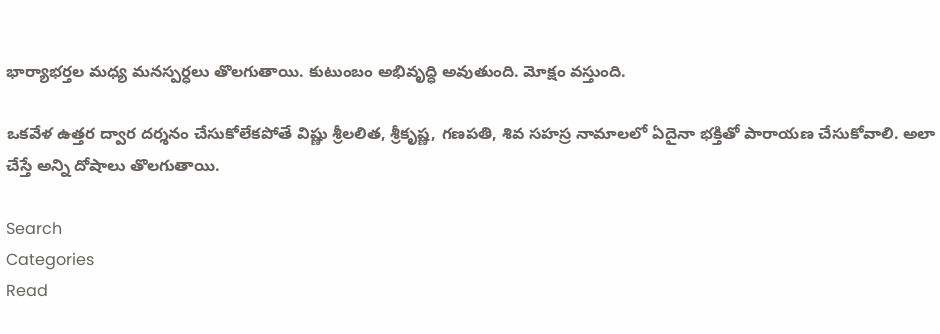భార్యాభర్తల మధ్య మనస్పర్ధలు తొలగుతాయి. కుటుంబం‌ అభివృద్ధి అవుతుంది. మోక్షం వస్తుంది.

ఒకవేళ ఉత్తర ద్వార దర్శనం చేసుకోలేకపోతే విష్ణు శ్రీలలిత, శ్రీకృష్ణ, గణపతి, శివ సహస్ర నామాలలో ఏదైనా భక్తితో పారాయణ చేసుకోవాలి. అలా చేస్తే అన్ని దోషాలు తొలగుతాయి.

Search
Categories
Read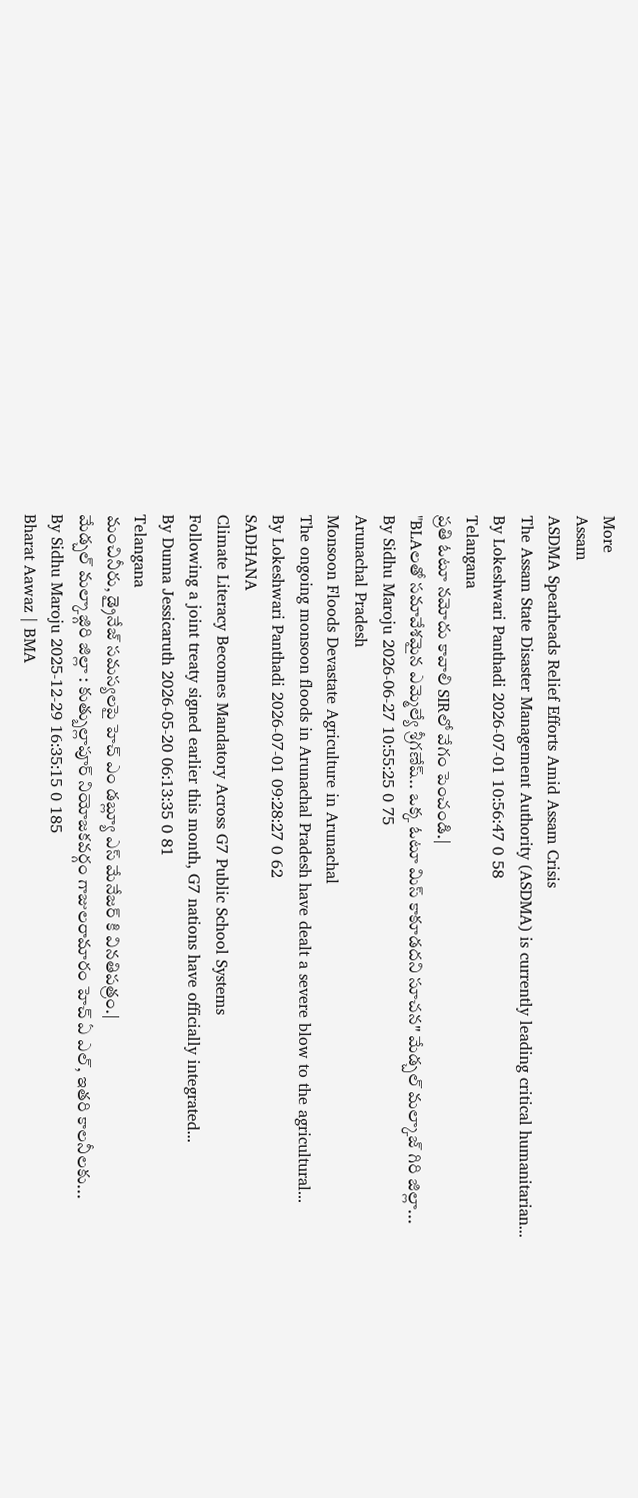More
Assam
ASDMA Spearheads Relief Efforts Amid Assam Crisis
The Assam State Disaster Management Authority (ASDMA) is currently leading critical humanitarian...
By Lokeshwari Panthadi 2026-07-01 10:56:47 0 58
Telangana
ప్రతి ఓటూ నమోదు కావాలి SIRలో వేగం పెంచండి.|
"BLAలతో సమావేశమైన ఎమ్మెల్యే శ్రీగణేష్.. ఒక్క ఓటూ మిస్ కాకూడదని సూచన" మేడ్చల్ మల్కాజ్ గిరి జిల్లా...
By Sidhu Maroju 2026-06-27 10:55:25 0 75
Arunachal Pradesh
Monsoon Floods Devastate Agriculture in Arunachal
The ongoing monsoon floods in Arunachal Pradesh have dealt a severe blow to the agricultural...
By Lokeshwari Panthadi 2026-07-01 09:28:27 0 62
SADHANA
Climate Literacy Becomes Mandatory Across G7 Public School Systems
Following a joint treaty signed earlier this month, G7 nations have officially integrated...
By Dunna Jessicaruth 2026-05-20 06:13:35 0 81
Telangana
మంచినీరు, డ్రైనేజ్ సమస్యలపై హెచ్ ఎం డబ్ల్యూ ఎస్ మేనేజర్ కి వినతిపత్రం.|
మేడ్చల్ మల్కాజ్గిరి జిల్లా : కుత్బుల్లాపూర్ నియోజకవర్గం గాజులరామారం హెచ్ ఏ ఎల్, ఇతరి కాలనీలకు...
By Sidhu Maroju 2025-12-29 16:35:15 0 185
Bharat Aawaz | BMA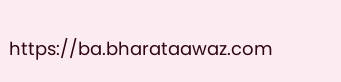https://ba.bharataawaz.com